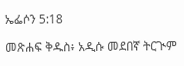ኤፌሶን 5:18

መጽሐፍ ቅዱስ፥ አዲሱ መደበኛ ትርጒም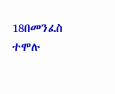18በመንፈስ ተሞሉ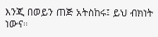እንጂ በወይን ጠጅ አትስከሩ፤ ይህ ብክነት ነውና።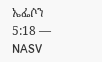ኤፌሶን 5:18 — NASV